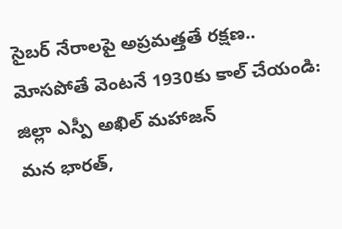సైబర్ నేరాలపై అప్రమత్తతే రక్షణ..
మోసపోతే వెంటనే 1930కు కాల్ చేయండి: జిల్లా ఎస్పీ అఖిల్ మహాజన్
మన భారత్,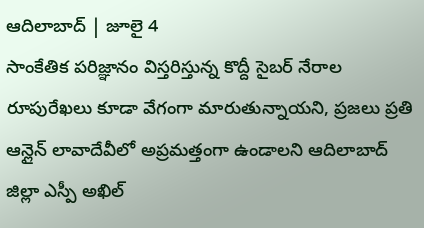ఆదిలాబాద్ | జూలై 4
సాంకేతిక పరిజ్ఞానం విస్తరిస్తున్న కొద్దీ సైబర్ నేరాల రూపురేఖలు కూడా వేగంగా మారుతున్నాయని, ప్రజలు ప్రతి ఆన్లైన్ లావాదేవీలో అప్రమత్తంగా ఉండాలని ఆదిలాబాద్ జిల్లా ఎస్పీ అఖిల్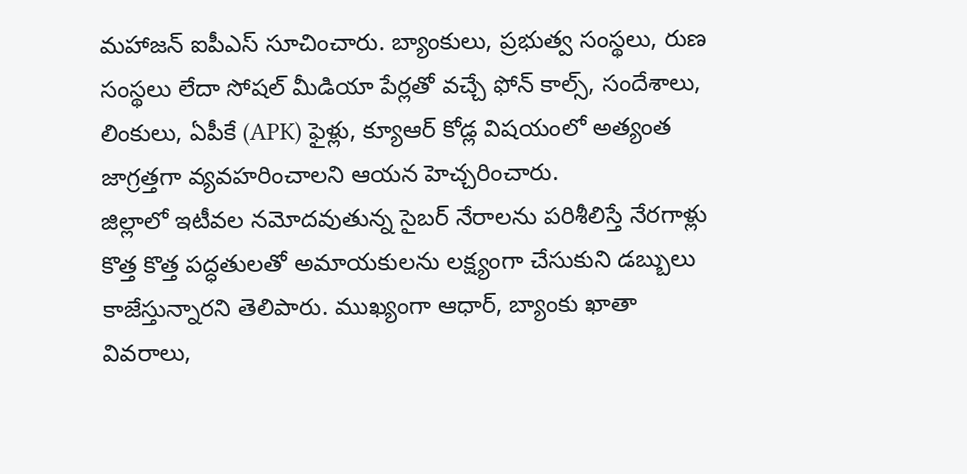మహాజన్ ఐపీఎస్ సూచించారు. బ్యాంకులు, ప్రభుత్వ సంస్థలు, రుణ సంస్థలు లేదా సోషల్ మీడియా పేర్లతో వచ్చే ఫోన్ కాల్స్, సందేశాలు, లింకులు, ఏపీకే (APK) ఫైళ్లు, క్యూఆర్ కోడ్ల విషయంలో అత్యంత జాగ్రత్తగా వ్యవహరించాలని ఆయన హెచ్చరించారు.
జిల్లాలో ఇటీవల నమోదవుతున్న సైబర్ నేరాలను పరిశీలిస్తే నేరగాళ్లు కొత్త కొత్త పద్ధతులతో అమాయకులను లక్ష్యంగా చేసుకుని డబ్బులు కాజేస్తున్నారని తెలిపారు. ముఖ్యంగా ఆధార్, బ్యాంకు ఖాతా వివరాలు,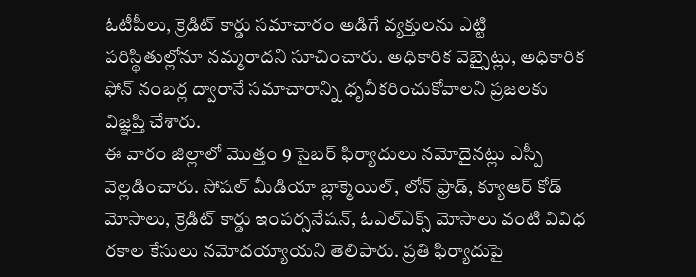ఓటీపీలు, క్రెడిట్ కార్డు సమాచారం అడిగే వ్యక్తులను ఎట్టి పరిస్థితుల్లోనూ నమ్మరాదని సూచించారు. అధికారిక వెబ్సైట్లు, అధికారిక ఫోన్ నంబర్ల ద్వారానే సమాచారాన్ని ధృవీకరించుకోవాలని ప్రజలకు విజ్ఞప్తి చేశారు.
ఈ వారం జిల్లాలో మొత్తం 9 సైబర్ ఫిర్యాదులు నమోదైనట్లు ఎస్పీ వెల్లడించారు. సోషల్ మీడియా బ్లాక్మెయిల్, లోన్ ఫ్రాడ్, క్యూఆర్ కోడ్ మోసాలు, క్రెడిట్ కార్డు ఇంపర్సనేషన్, ఓఎల్ఎక్స్ మోసాలు వంటి వివిధ రకాల కేసులు నమోదయ్యాయని తెలిపారు. ప్రతి ఫిర్యాదుపై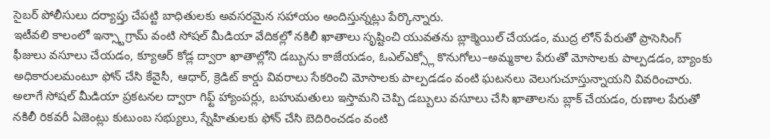సైబర్ పోలీసులు దర్యాప్తు చేపట్టి బాధితులకు అవసరమైన సహాయం అందిస్తున్నట్లు పేర్కొన్నారు.
ఇటీవలి కాలంలో ఇన్స్టాగ్రామ్ వంటి సోషల్ మీడియా వేదికల్లో నకిలీ ఖాతాలు సృష్టించి యువతను బ్లాక్మెయిల్ చేయడం, ముద్ర లోన్ పేరుతో ప్రాసెసింగ్ ఫీజులు వసూలు చేయడం, క్యూఆర్ కోడ్ల ద్వారా ఖాతాల్లోని డబ్బును కాజేయడం, ఓఎల్ఎక్స్లో కొనుగోలు–అమ్మకాల పేరుతో మోసాలకు పాల్పడడం, బ్యాంకు అధికారులమంటూ ఫోన్ చేసి కేవైసీ, ఆధార్, క్రెడిట్ కార్డు వివరాలు సేకరించి మోసాలకు పాల్పడడం వంటి ఘటనలు వెలుగుచూస్తున్నాయని వివరించారు.
అలాగే సోషల్ మీడియా ప్రకటనల ద్వారా గిఫ్ట్ హ్యాంపర్లు, బహుమతులు ఇస్తామని చెప్పి డబ్బులు వసూలు చేసి ఖాతాలను బ్లాక్ చేయడం, రుణాల పేరుతో నకిలీ రికవరీ ఏజెంట్లు కుటుంబ సభ్యులు, స్నేహితులకు ఫోన్ చేసి బెదిరించడం వంటి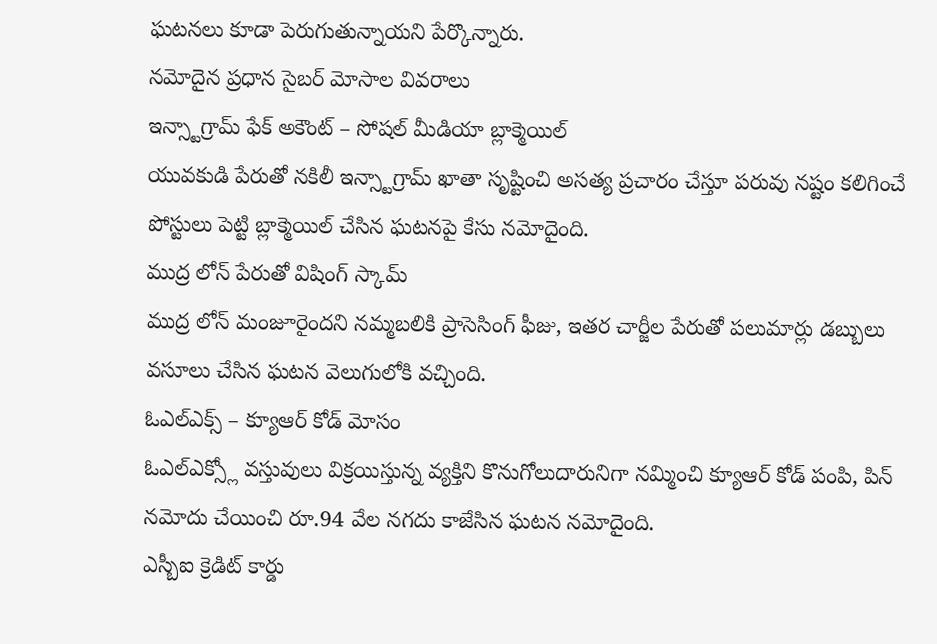ఘటనలు కూడా పెరుగుతున్నాయని పేర్కొన్నారు.
నమోదైన ప్రధాన సైబర్ మోసాల వివరాలు
ఇన్స్టాగ్రామ్ ఫేక్ అకౌంట్ – సోషల్ మీడియా బ్లాక్మెయిల్
యువకుడి పేరుతో నకిలీ ఇన్స్టాగ్రామ్ ఖాతా సృష్టించి అసత్య ప్రచారం చేస్తూ పరువు నష్టం కలిగించే పోస్టులు పెట్టి బ్లాక్మెయిల్ చేసిన ఘటనపై కేసు నమోదైంది.
ముద్ర లోన్ పేరుతో విషింగ్ స్కామ్
ముద్ర లోన్ మంజూరైందని నమ్మబలికి ప్రాసెసింగ్ ఫీజు, ఇతర చార్జీల పేరుతో పలుమార్లు డబ్బులు వసూలు చేసిన ఘటన వెలుగులోకి వచ్చింది.
ఓఎల్ఎక్స్ – క్యూఆర్ కోడ్ మోసం
ఓఎల్ఎక్స్లో వస్తువులు విక్రయిస్తున్న వ్యక్తిని కొనుగోలుదారునిగా నమ్మించి క్యూఆర్ కోడ్ పంపి, పిన్ నమోదు చేయించి రూ.94 వేల నగదు కాజేసిన ఘటన నమోదైంది.
ఎస్బీఐ క్రెడిట్ కార్డు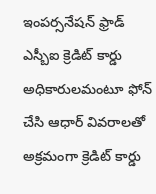ఇంపర్సనేషన్ ఫ్రాడ్
ఎస్బీఐ క్రెడిట్ కార్డు అధికారులమంటూ ఫోన్ చేసి ఆధార్ వివరాలతో అక్రమంగా క్రెడిట్ కార్డు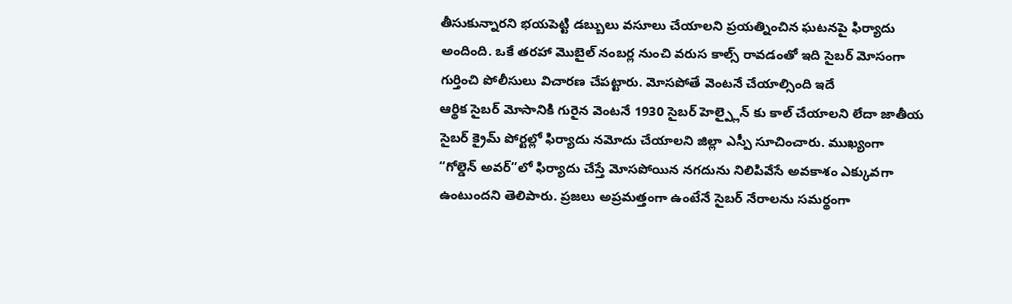తీసుకున్నారని భయపెట్టి డబ్బులు వసూలు చేయాలని ప్రయత్నించిన ఘటనపై ఫిర్యాదు అందింది. ఒకే తరహా మొబైల్ నంబర్ల నుంచి వరుస కాల్స్ రావడంతో ఇది సైబర్ మోసంగా గుర్తించి పోలీసులు విచారణ చేపట్టారు. మోసపోతే వెంటనే చేయాల్సింది ఇదే
ఆర్థిక సైబర్ మోసానికి గురైన వెంటనే 1930 సైబర్ హెల్ప్లైన్ కు కాల్ చేయాలని లేదా జాతీయ సైబర్ క్రైమ్ పోర్టల్లో ఫిర్యాదు నమోదు చేయాలని జిల్లా ఎస్పీ సూచించారు. ముఖ్యంగా “గోల్డెన్ అవర్”లో ఫిర్యాదు చేస్తే మోసపోయిన నగదును నిలిపివేసే అవకాశం ఎక్కువగా ఉంటుందని తెలిపారు. ప్రజలు అప్రమత్తంగా ఉంటేనే సైబర్ నేరాలను సమర్థంగా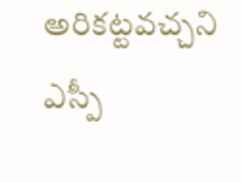అరికట్టవచ్చని ఎస్పీ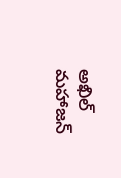అఖిల్ మహాజన్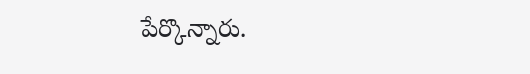పేర్కొన్నారు.